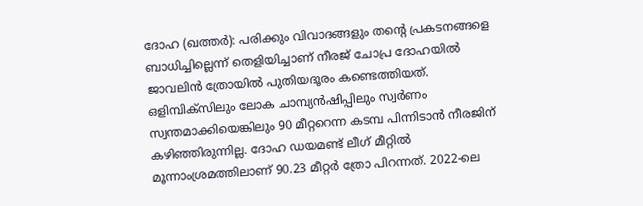ദോഹ (ഖത്തര്‍): പരിക്കും വിവാദങ്ങളും തന്റെ പ്രകടനങ്ങളെ ബാധിച്ചില്ലെന്ന് തെളിയിച്ചാണ് നീരജ് ചോപ്ര ദോഹയില്‍ ജാവലിന്‍ ത്രോയില്‍ പുതിയദൂരം കണ്ടെത്തിയത്. ഒളിമ്പിക്‌സിലും ലോക ചാമ്പ്യന്‍ഷിപ്പിലും സ്വര്‍ണം സ്വന്തമാക്കിയെങ്കിലും 90 മീറ്ററെന്ന കടമ്പ പിന്നിടാന്‍ നീരജിന് കഴിഞ്ഞിരുന്നില്ല. ദോഹ ഡയമണ്ട് ലീഗ് മീറ്റില്‍ മൂന്നാംശ്രമത്തിലാണ് 90.23 മീറ്റര്‍ ത്രോ പിറന്നത്. 2022-ലെ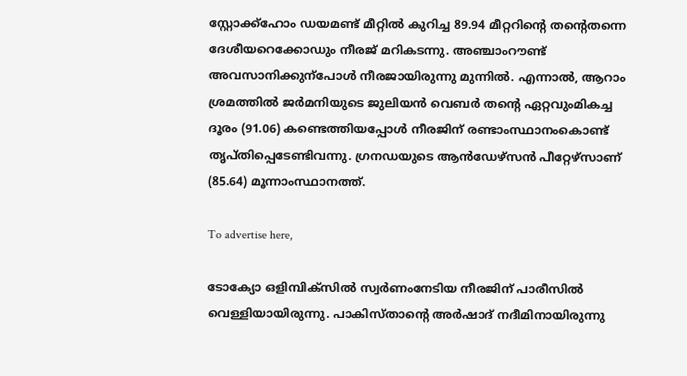സ്റ്റോക്ക്ഹോം ഡയമണ്ട് മീറ്റില്‍ കുറിച്ച 89.94 മീറ്ററിന്റെ തന്റെതന്നെ ദേശീയറെക്കോഡും നീരജ് മറികടന്നു. അഞ്ചാംറൗണ്ട് അവസാനിക്കുന്‌പോള്‍ നീരജായിരുന്നു മുന്നില്‍. എന്നാല്‍, ആറാം ശ്രമത്തില്‍ ജര്‍മനിയുടെ ജുലിയന്‍ വെബര്‍ തന്റെ ഏറ്റവുംമികച്ച ദൂരം (91.06) കണ്ടെത്തിയപ്പോള്‍ നീരജിന് രണ്ടാംസ്ഥാനംകൊണ്ട് തൃപ്തിപ്പെടേണ്ടിവന്നു. ഗ്രനഡയുടെ ആന്‍ഡേഴ്‌സന്‍ പീറ്റേഴ്‌സാണ് (85.64) മൂന്നാംസ്ഥാനത്ത്.

To advertise here,

ടോക്യോ ഒളിമ്പിക്‌സില്‍ സ്വര്‍ണംനേടിയ നീരജിന് പാരീസില്‍ വെള്ളിയായിരുന്നു. പാകിസ്താന്റെ അര്‍ഷാദ് നദീമിനായിരുന്നു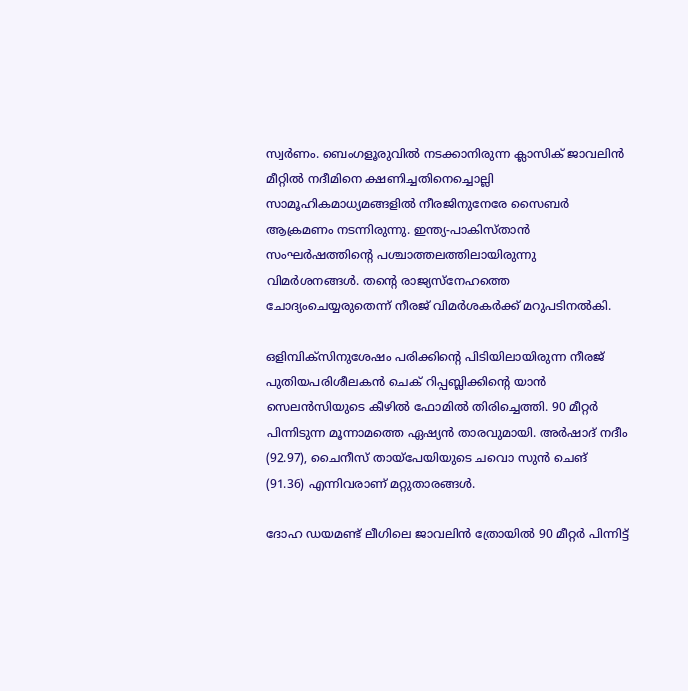സ്വര്‍ണം. ബെംഗളൂരുവില്‍ നടക്കാനിരുന്ന ക്ലാസിക് ജാവലിന്‍ മീറ്റില്‍ നദീമിനെ ക്ഷണിച്ചതിനെച്ചൊല്ലി സാമൂഹികമാധ്യമങ്ങളില്‍ നീരജിനുനേരേ സൈബര്‍ ആക്രമണം നടന്നിരുന്നു. ഇന്ത്യ-പാകിസ്താന്‍ സംഘര്‍ഷത്തിന്റെ പശ്ചാത്തലത്തിലായിരുന്നു വിമര്‍ശനങ്ങള്‍. തന്റെ രാജ്യസ്‌നേഹത്തെ ചോദ്യംചെയ്യരുതെന്ന് നീരജ് വിമര്‍ശകര്‍ക്ക് മറുപടിനല്‍കി.

ഒളിമ്പിക്‌സിനുശേഷം പരിക്കിന്റെ പിടിയിലായിരുന്ന നീരജ് പുതിയപരിശീലകന്‍ ചെക് റിപ്പബ്ലിക്കിന്റെ യാന്‍ സെലന്‍സിയുടെ കീഴില്‍ ഫോമില്‍ തിരിച്ചെത്തി. 90 മീറ്റര്‍ പിന്നിടുന്ന മൂന്നാമത്തെ ഏഷ്യന്‍ താരവുമായി. അര്‍ഷാദ് നദീം (92.97), ചൈനീസ് തായ്പേയിയുടെ ചവൊ സുന്‍ ചെങ് (91.36) എന്നിവരാണ് മറ്റുതാരങ്ങള്‍.

ദോഹ ഡയമണ്ട് ലീഗിലെ ജാവലിന്‍ ത്രോയില്‍ 90 മീറ്റര്‍ പിന്നിട്ട്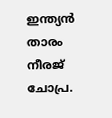ഇന്ത്യന്‍ താരം നീരജ് ചോപ്ര.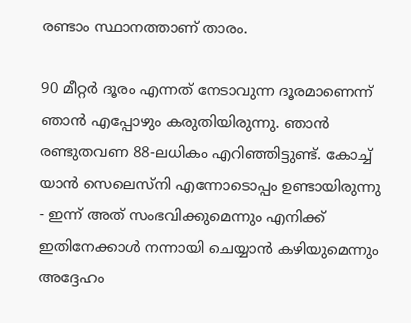രണ്ടാം സ്ഥാനത്താണ് താരം.

90 മീറ്റര്‍ ദൂരം എന്നത് നേടാവുന്ന ദൂരമാണെന്ന് ഞാന്‍ എപ്പോഴും കരുതിയിരുന്നു. ഞാന്‍ രണ്ടുതവണ 88-ലധികം എറിഞ്ഞിട്ടുണ്ട്. കോച്ച് യാന്‍ സെലെസ്നി എന്നോടൊപ്പം ഉണ്ടായിരുന്നു - ഇന്ന് അത് സംഭവിക്കുമെന്നും എനിക്ക് ഇതിനേക്കാള്‍ നന്നായി ചെയ്യാന്‍ കഴിയുമെന്നും അദ്ദേഹം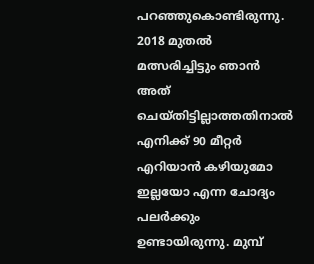പറഞ്ഞുകൊണ്ടിരുന്നു. 2018 മുതല്‍ മത്സരിച്ചിട്ടും ഞാന്‍ അത് ചെയ്തിട്ടില്ലാത്തതിനാല്‍ എനിക്ക് 90 മീറ്റര്‍ എറിയാന്‍ കഴിയുമോ ഇല്ലയോ എന്ന ചോദ്യം പലര്‍ക്കും ഉണ്ടായിരുന്നു. മുമ്പ്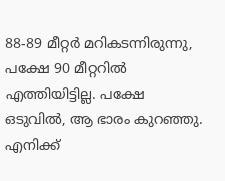88-89 മീറ്റര്‍ മറികടന്നിരുന്നു, പക്ഷേ 90 മീറ്ററില്‍ എത്തിയിട്ടില്ല. പക്ഷേ ഒടുവില്‍, ആ ഭാരം കുറഞ്ഞു. എനിക്ക്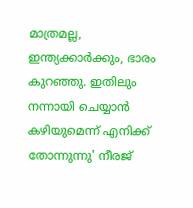മാത്രമല്ല, ഇന്ത്യക്കാര്‍ക്കും, ഭാരം കുറഞ്ഞു. ഇതിലും നന്നായി ചെയ്യാന്‍ കഴിയുമെന്ന് എനിക്ക് തോന്നുന്നു' നീരജ്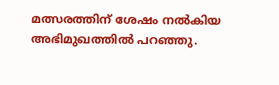മത്സരത്തിന് ശേഷം നല്‍കിയ അഭിമുഖത്തില്‍ പറഞ്ഞു.